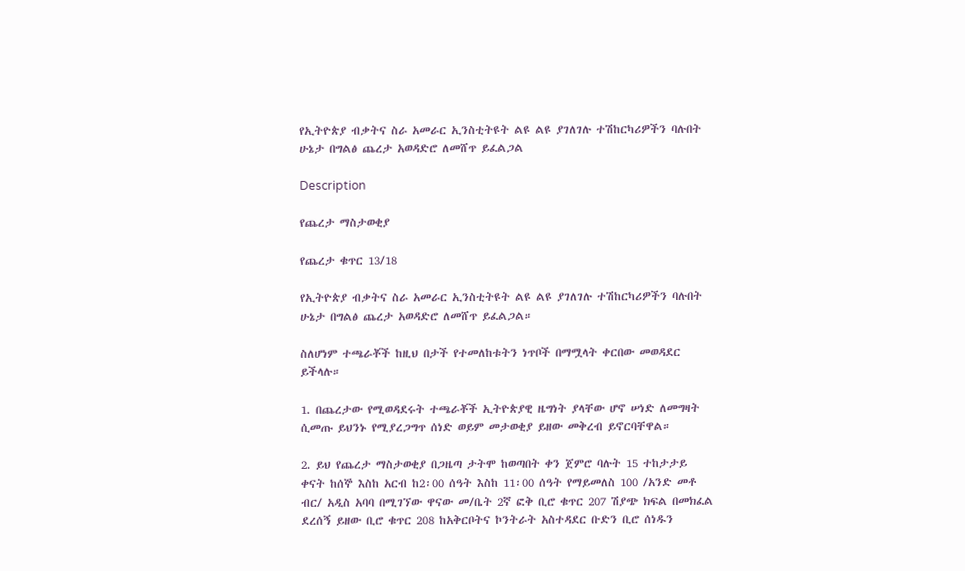የኢትዮጵያ ብቃትና ስራ አመራር ኢንስቲትዩት ልዩ ልዩ ያገለገሉ ተሽከርካሪዎችን ባሉበት ሁኔታ በግልፅ ጨረታ አወዳድሮ ለመሸጥ ይፈልጋል

Description

የጨረታ ማስታወቂያ

የጨረታ ቁጥር 13/18

የኢትዮጵያ ብቃትና ስራ አመራር ኢንስቲትዩት ልዩ ልዩ ያገለገሉ ተሽከርካሪዎችን ባሉበት ሁኔታ በግልፅ ጨረታ አወዳድሮ ለመሸጥ ይፈልጋል።

ስለሆነም ተጫራቾች ከዚህ በታች የተመለከቱትን ነጥቦች በማሟላት ቀርበው መወዳደር ይችላሉ።

1. በጨረታው የሚወዳደሩት ተጫራቾች ኢትዮጵያዊ ዜግነት ያላቸው ሆኖ ሠነድ ለመግዛት ሲመጡ ይህንኑ የሚያረጋግጥ ሰነድ ወይም መታወቂያ ይዘው መቅረብ ይኖርባቸዋል።

2. ይህ የጨረታ ማስታወቂያ በጋዜጣ ታትሞ ከወጣበት ቀን ጀምሮ ባሉት 15 ተከታታይ ቀናት ከሰኞ እስከ አርብ ከ2፡00 ሰዓት እስከ 11፡00 ሰዓት የማይመለስ 100 /አንድ መቶ ብር/ አዲስ አባባ በሚገኘው ዋናው መ/ቤት 2ኛ ፎቅ ቢሮ ቁጥር 207 ሽያጭ ክፍል በመክፈል ደረሰኝ ይዘው ቢሮ ቁጥር 208 ከአቅርቦትና ኮንትራት አስተዳደር ቡድን ቢሮ ሰነዱን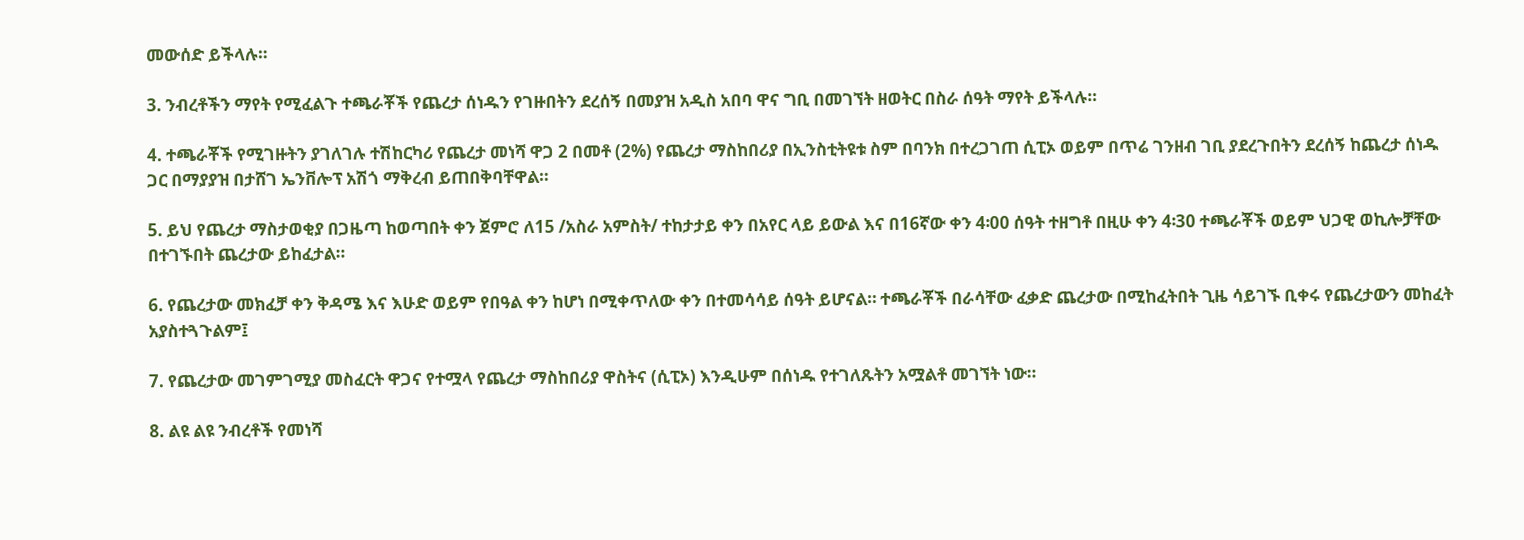መውሰድ ይችላሉ።

3. ንብረቶችን ማየት የሚፈልጉ ተጫራቾች የጨረታ ሰነዱን የገዙበትን ደረሰኝ በመያዝ አዲስ አበባ ዋና ግቢ በመገኘት ዘወትር በስራ ሰዓት ማየት ይችላሉ።

4. ተጫራቾች የሚገዙትን ያገለገሉ ተሽከርካሪ የጨረታ መነሻ ዋጋ 2 በመቶ (2%) የጨረታ ማስከበሪያ በኢንስቲትዩቱ ስም በባንክ በተረጋገጠ ሲፒኦ ወይም በጥሬ ገንዘብ ገቢ ያደረጉበትን ደረሰኝ ከጨረታ ሰነዱ ጋር በማያያዝ በታሸገ ኤንቨሎፕ አሽጎ ማቅረብ ይጠበቅባቸዋል።

5. ይህ የጨረታ ማስታወቂያ በጋዜጣ ከወጣበት ቀን ጀምሮ ለ15 /አስራ አምስት/ ተከታታይ ቀን በአየር ላይ ይውል እና በ16ኛው ቀን 4፡00 ሰዓት ተዘግቶ በዚሁ ቀን 4፡30 ተጫራቾች ወይም ህጋዊ ወኪሎቻቸው በተገኙበት ጨረታው ይከፈታል።

6. የጨረታው መክፈቻ ቀን ቅዳሜ እና እሁድ ወይም የበዓል ቀን ከሆነ በሚቀጥለው ቀን በተመሳሳይ ሰዓት ይሆናል። ተጫራቾች በራሳቸው ፈቃድ ጨረታው በሚከፈትበት ጊዜ ሳይገኙ ቢቀሩ የጨረታውን መከፈት አያስተጓጉልም፤

7. የጨረታው መገምገሚያ መስፈርት ዋጋና የተሟላ የጨረታ ማስከበሪያ ዋስትና (ሲፒኦ) እንዲሁም በሰነዱ የተገለጹትን አሟልቶ መገኘት ነው።

8. ልዩ ልዩ ንብረቶች የመነሻ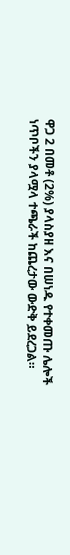ዋጋ 2 በመቶ (2%) ያላስያዘ እና በሠነዱ የተቀመጡ ሌሎች ነጥቦችን ያላሟላ ተጫራች ከጨረታው ውድቅ ይደረጋል።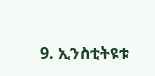9. ኢንስቲትዩቱ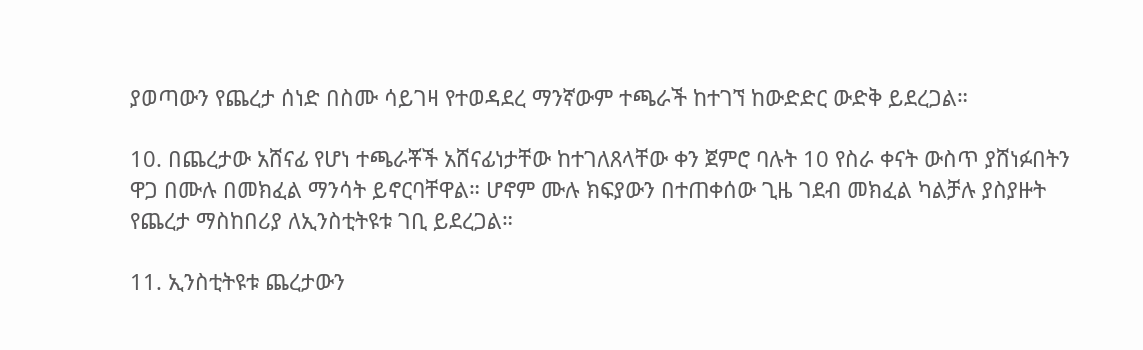ያወጣውን የጨረታ ሰነድ በስሙ ሳይገዛ የተወዳደረ ማንኛውም ተጫራች ከተገኘ ከውድድር ውድቅ ይደረጋል።

10. በጨረታው አሸናፊ የሆነ ተጫራቾች አሸናፊነታቸው ከተገለጸላቸው ቀን ጀምሮ ባሉት 10 የስራ ቀናት ውስጥ ያሸነፉበትን ዋጋ በሙሉ በመክፈል ማንሳት ይኖርባቸዋል። ሆኖም ሙሉ ክፍያውን በተጠቀሰው ጊዜ ገደብ መክፈል ካልቻሉ ያስያዙት የጨረታ ማስከበሪያ ለኢንስቲትዩቱ ገቢ ይደረጋል።

11. ኢንስቲትዩቱ ጨረታውን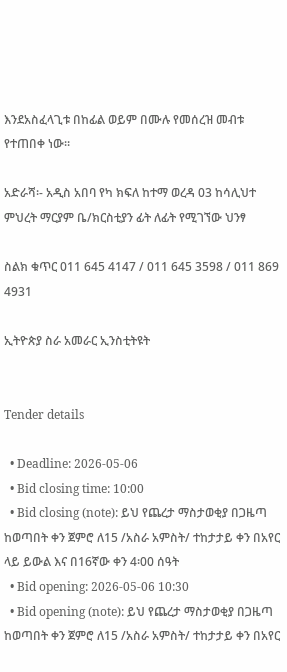እንደአስፈላጊቱ በከፊል ወይም በሙሉ የመሰረዝ መብቱ የተጠበቀ ነው።

አድራሻ፡- አዲስ አበባ የካ ክፍለ ከተማ ወረዳ 03 ከሳሊህተ ምህረት ማርያም ቤ/ክርስቲያን ፊት ለፊት የሚገኘው ህንፃ

ስልክ ቁጥር 011 645 4147 / 011 645 3598 / 011 869 4931

ኢትዮጵያ ስራ አመራር ኢንስቲትዩት


Tender details

  • Deadline: 2026-05-06
  • Bid closing time: 10:00
  • Bid closing (note): ይህ የጨረታ ማስታወቂያ በጋዜጣ ከወጣበት ቀን ጀምሮ ለ15 /አስራ አምስት/ ተከታታይ ቀን በአየር ላይ ይውል እና በ16ኛው ቀን 4፡00 ሰዓት
  • Bid opening: 2026-05-06 10:30
  • Bid opening (note): ይህ የጨረታ ማስታወቂያ በጋዜጣ ከወጣበት ቀን ጀምሮ ለ15 /አስራ አምስት/ ተከታታይ ቀን በአየር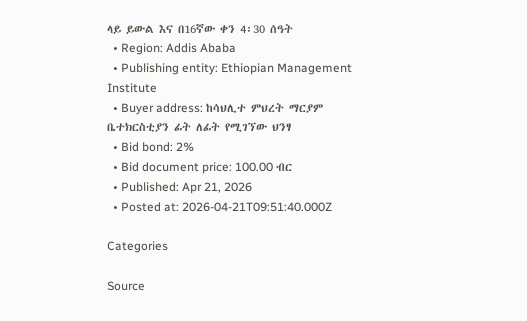ላይ ይውል እና በ16ኛው ቀን 4፡30 ሰዓት
  • Region: Addis Ababa
  • Publishing entity: Ethiopian Management Institute
  • Buyer address: ከሳህሊተ ምህረት ማርያም ቤተክርስቲያን ፊት ለፊት የሚገኘው ህንፃ
  • Bid bond: 2%
  • Bid document price: 100.00 ብር
  • Published: Apr 21, 2026
  • Posted at: 2026-04-21T09:51:40.000Z

Categories

Source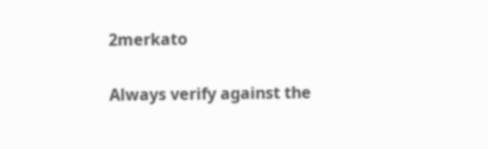2merkato

Always verify against the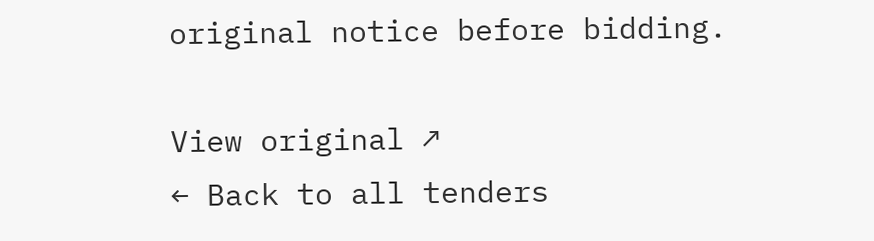original notice before bidding.

View original ↗
← Back to all tenders